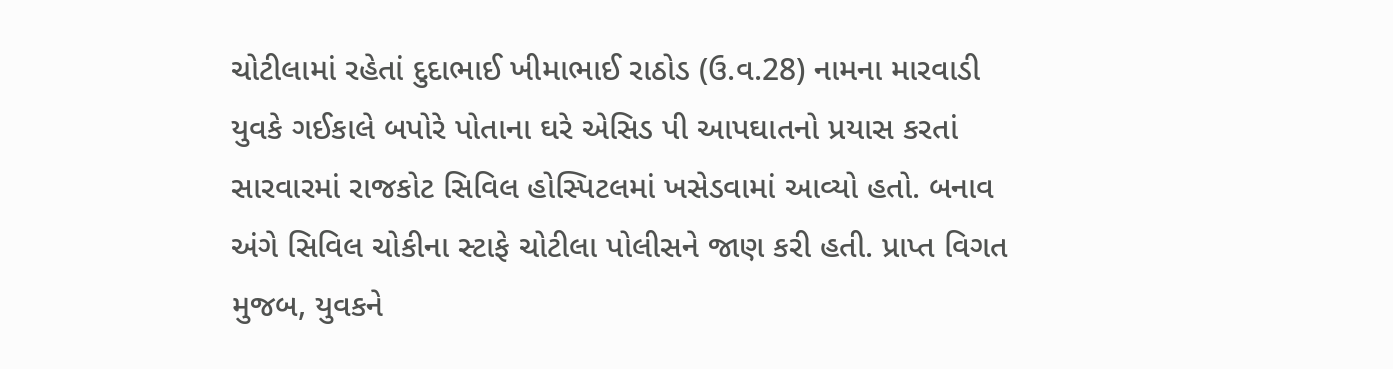ચોટીલામાં રહેતાં દુદાભાઈ ખીમાભાઈ રાઠોડ (ઉ.વ.28) નામના મારવાડી યુવકે ગઈકાલે બપોરે પોતાના ઘરે એસિડ પી આપઘાતનો પ્રયાસ કરતાં સારવારમાં રાજકોટ સિવિલ હોસ્પિટલમાં ખસેડવામાં આવ્યો હતો. બનાવ અંગે સિવિલ ચોકીના સ્ટાફે ચોટીલા પોલીસને જાણ કરી હતી. પ્રાપ્ત વિગત મુજબ, યુવકને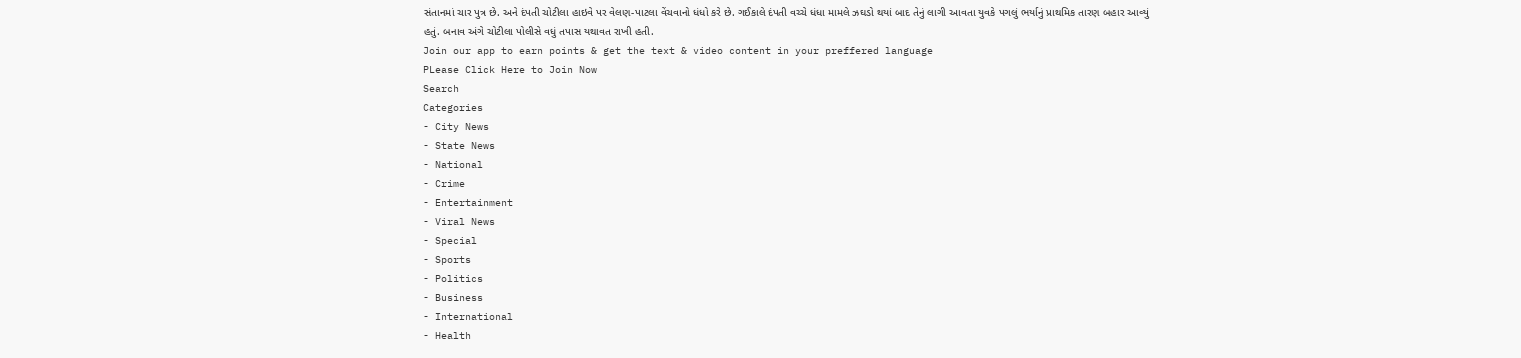સંતાનમાં ચાર પુત્ર છે. અને દંપતી ચોટીલા હાઇવે પર વેલણ-પાટલા વેંચવાનો ધંધો કરે છે. ગઈકાલે દંપતી વચ્ચે ધંધા મામલે ઝઘડો થયાં બાદ તેનું લાગી આવતા યુવકે પગલું ભર્યાનું પ્રાથમિક તારણ બહાર આવ્યું હતું. બનાવ અંગે ચોટીલા પોલીસે વધું તપાસ યથાવત રાખી હતી.
Join our app to earn points & get the text & video content in your preffered language
PLease Click Here to Join Now
Search
Categories
- City News
- State News
- National
- Crime
- Entertainment
- Viral News
- Special
- Sports
- Politics
- Business
- International
- Health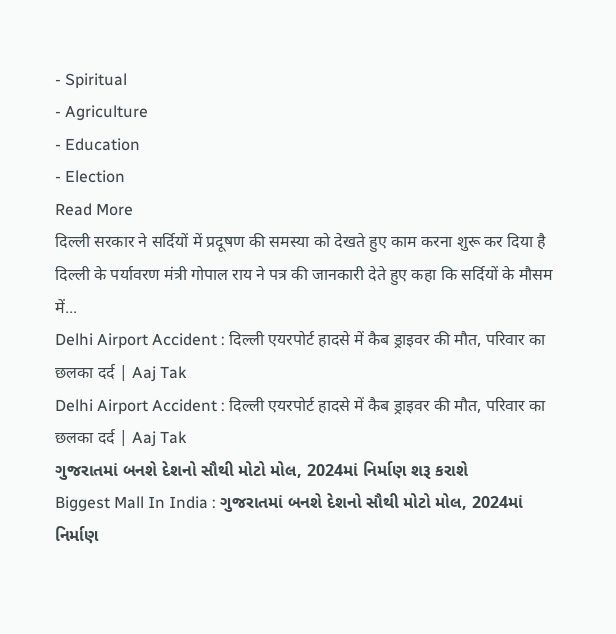- Spiritual
- Agriculture
- Education
- Election
Read More
दिल्ली सरकार ने सर्दियों में प्रदूषण की समस्या को देखते हुए काम करना शुरू कर दिया है
दिल्ली के पर्यावरण मंत्री गोपाल राय ने पत्र की जानकारी देते हुए कहा कि सर्दियों के मौसम में...
Delhi Airport Accident : दिल्ली एयरपोर्ट हादसे में कैब ड्राइवर की मौत, परिवार का छलका दर्द | Aaj Tak
Delhi Airport Accident : दिल्ली एयरपोर्ट हादसे में कैब ड्राइवर की मौत, परिवार का छलका दर्द | Aaj Tak
ગુજરાતમાં બનશે દેશનો સૌથી મોટો મોલ, 2024માં નિર્માણ શરૂ કરાશે
Biggest Mall In India : ગુજરાતમાં બનશે દેશનો સૌથી મોટો મોલ, 2024માં નિર્માણ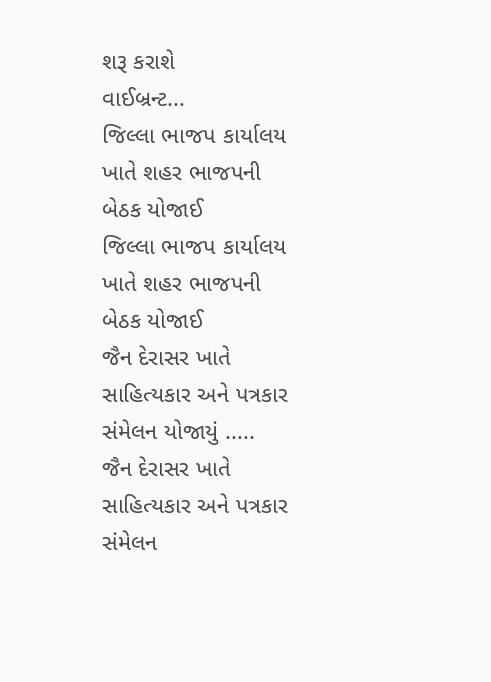શરૂ કરાશે
વાઈબ્રન્ટ...
જિલ્લા ભાજપ કાર્યાલય ખાતે શહર ભાજપની બેઠક યોજાઈ
જિલ્લા ભાજપ કાર્યાલય ખાતે શહર ભાજપની બેઠક યોજાઈ
જૈન દેરાસર ખાતે સાહિત્યકાર અને પત્રકાર સંમેલન યોજાયું .....
જૈન દેરાસર ખાતે સાહિત્યકાર અને પત્રકાર સંમેલન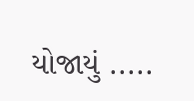યોજાયું .....